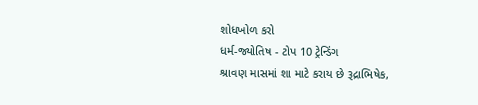શોધખોળ કરો
ધર્મ-જ્યોતિષ - ટોપ 10 ટ્રેન્ડિંગ
શ્રાવણ માસમાં શા માટે કરાય છે રૂદ્રાભિષેક,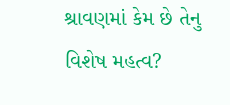શ્રાવણમાં કેમ છે તેનુ વિશેષ મહત્વ?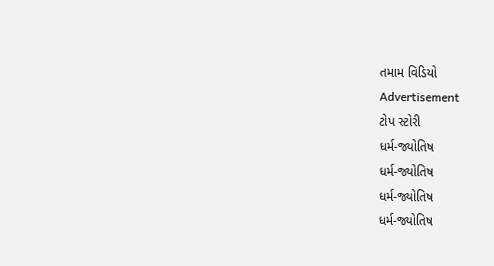તમામ વિડિયો
Advertisement
ટોપ સ્ટોરી
ધર્મ-જ્યોતિષ
ધર્મ-જ્યોતિષ
ધર્મ-જ્યોતિષ
ધર્મ-જ્યોતિષ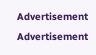Advertisement
Advertisement